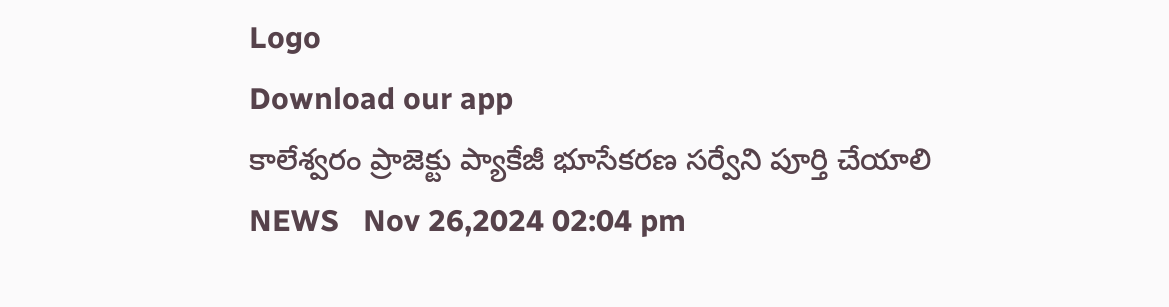Logo
Download our app
కాలేశ్వరం ప్రాజెక్టు ప్యాకేజీ భూసేకరణ సర్వేని పూర్తి చేయాలి
NEWS   Nov 26,2024 02:04 pm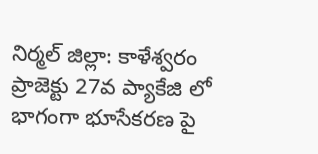నిర్మల్ జిల్లా: కాళేశ్వరం ప్రాజెక్టు 27వ ప్యాకేజి లో భాగంగా భూసేకరణ పై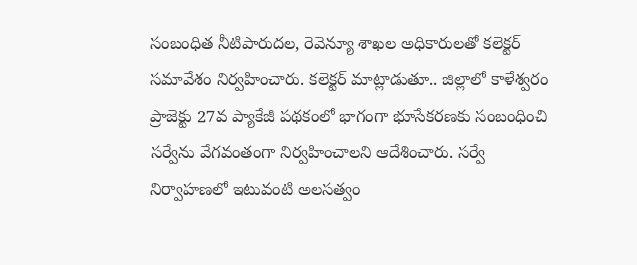సంబంధిత నీటిపారుదల, రెవెన్యూ శాఖల అధికారులతో కలెక్టర్ సమావేశం నిర్వహించారు. కలెక్టర్ మాట్లాడుతూ.. జిల్లాలో కాళేశ్వరం ప్రాజెక్టు 27వ ప్యాకేజీ పథకంలో భాగంగా భూసేకరణకు సంబంధించి సర్వేను వేగవంతంగా నిర్వహించాలని ఆదేశించారు. సర్వే నిర్వాహణలో ఇటువంటి అలసత్వం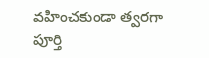వహించకుండా త్వరగా పూర్తి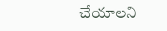చేయాలని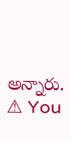అన్నారు.
⚠ You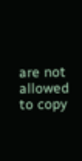are not allowed to copy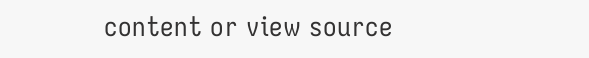content or view source